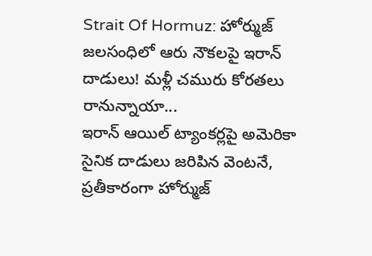Strait Of Hormuz: హోర్ముజ్ జలసంధిలో ఆరు నౌకలపై ఇరాన్ దాడులు! మళ్లీ చమురు కోరతలు రానున్నాయా...
ఇరాన్ ఆయిల్ ట్యాంకర్లపై అమెరికా సైనిక దాడులు జరిపిన వెంటనే, ప్రతీకారంగా హోర్ముజ్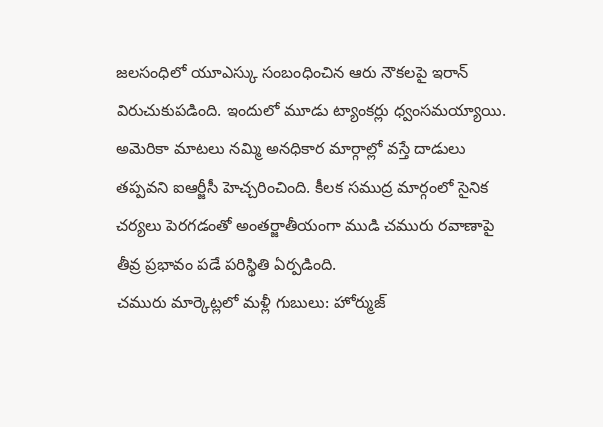జలసంధిలో యూఎస్కు సంబంధించిన ఆరు నౌకలపై ఇరాన్ విరుచుకుపడింది. ఇందులో మూడు ట్యాంకర్లు ధ్వంసమయ్యాయి. అమెరికా మాటలు నమ్మి అనధికార మార్గాల్లో వస్తే దాడులు తప్పవని ఐఆర్జీసీ హెచ్చరించింది. కీలక సముద్ర మార్గంలో సైనిక చర్యలు పెరగడంతో అంతర్జాతీయంగా ముడి చమురు రవాణాపై తీవ్ర ప్రభావం పడే పరిస్థితి ఏర్పడింది.
చమురు మార్కెట్లలో మళ్లీ గుబులు: హోర్ముజ్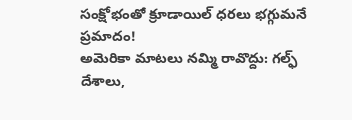సంక్షోభంతో క్రూడాయిల్ ధరలు భగ్గుమనే ప్రమాదం!
అమెరికా మాటలు నమ్మి రావొద్దు: గల్ఫ్ దేశాలు,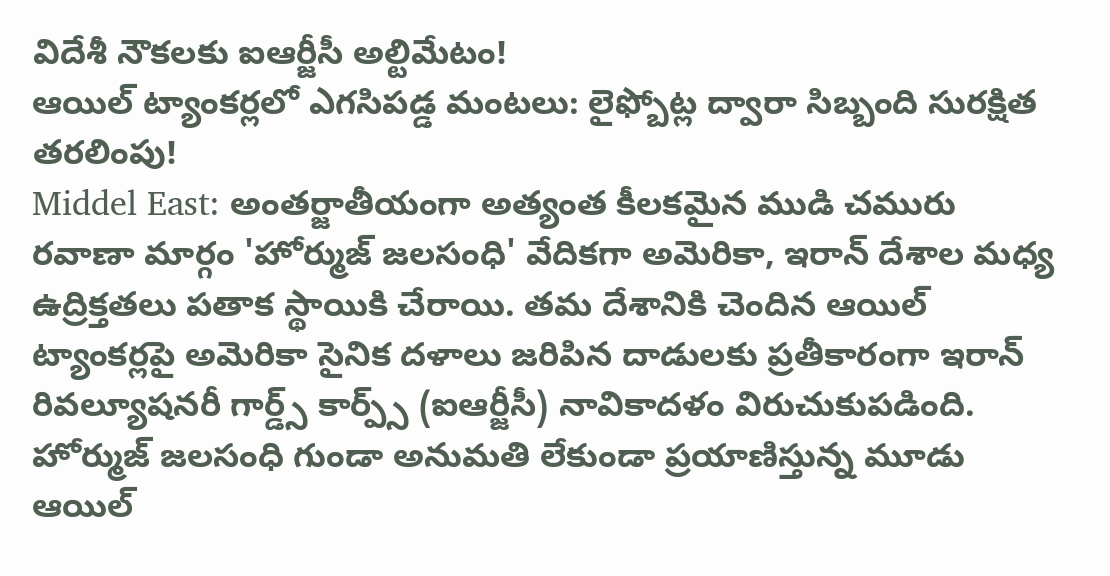విదేశీ నౌకలకు ఐఆర్జీసీ అల్టిమేటం!
ఆయిల్ ట్యాంకర్లలో ఎగసిపడ్డ మంటలు: లైఫ్బోట్ల ద్వారా సిబ్బంది సురక్షిత తరలింపు!
Middel East: అంతర్జాతీయంగా అత్యంత కీలకమైన ముడి చమురు రవాణా మార్గం 'హోర్ముజ్ జలసంధి' వేదికగా అమెరికా, ఇరాన్ దేశాల మధ్య ఉద్రిక్తతలు పతాక స్థాయికి చేరాయి. తమ దేశానికి చెందిన ఆయిల్ ట్యాంకర్లపై అమెరికా సైనిక దళాలు జరిపిన దాడులకు ప్రతీకారంగా ఇరాన్ రివల్యూషనరీ గార్డ్స్ కార్ప్స్ (ఐఆర్జీసీ) నావికాదళం విరుచుకుపడింది. హోర్ముజ్ జలసంధి గుండా అనుమతి లేకుండా ప్రయాణిస్తున్న మూడు ఆయిల్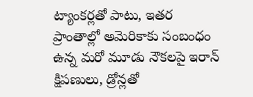ట్యాంకర్లతో పాటు, ఇతర ప్రాంతాల్లో అమెరికాకు సంబంధం ఉన్న మరో మూడు నౌకలపై ఇరాన్ క్షిపణులు, డ్రోన్లతో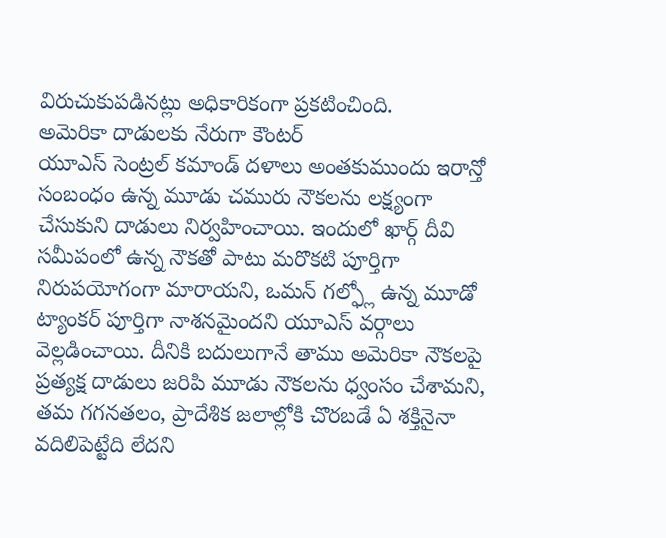విరుచుకుపడినట్లు అధికారికంగా ప్రకటించింది.
అమెరికా దాడులకు నేరుగా కౌంటర్
యూఎస్ సెంట్రల్ కమాండ్ దళాలు అంతకుముందు ఇరాన్తో సంబంధం ఉన్న మూడు చమురు నౌకలను లక్ష్యంగా చేసుకుని దాడులు నిర్వహించాయి. ఇందులో ఖార్గ్ దీవి సమీపంలో ఉన్న నౌకతో పాటు మరొకటి పూర్తిగా నిరుపయోగంగా మారాయని, ఒమన్ గల్ఫ్లో ఉన్న మూడో ట్యాంకర్ పూర్తిగా నాశనమైందని యూఎస్ వర్గాలు వెల్లడించాయి. దీనికి బదులుగానే తాము అమెరికా నౌకలపై ప్రత్యక్ష దాడులు జరిపి మూడు నౌకలను ధ్వంసం చేశామని, తమ గగనతలం, ప్రాదేశిక జలాల్లోకి చొరబడే ఏ శక్తినైనా వదిలిపెట్టేది లేదని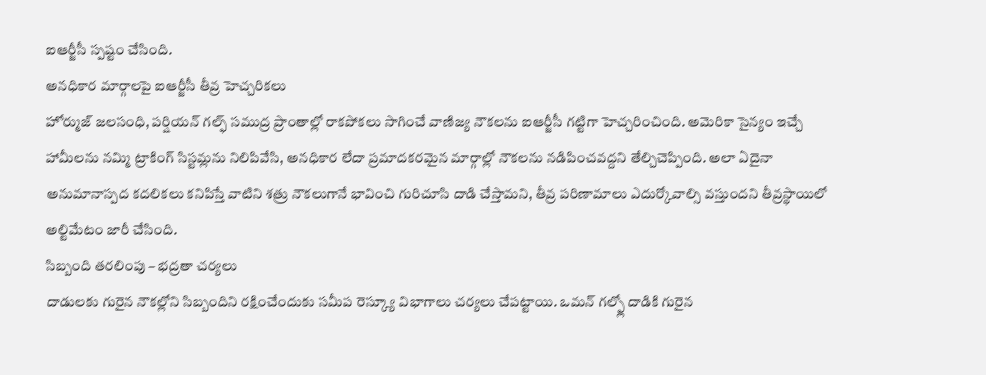ఐఆర్జీసీ స్పష్టం చేసింది.
అనధికార మార్గాలపై ఐఆర్జీసీ తీవ్ర హెచ్చరికలు
హోర్ముజ్ జలసంధి, పర్షియన్ గల్ఫ్ సముద్ర ప్రాంతాల్లో రాకపోకలు సాగించే వాణిజ్య నౌకలను ఐఆర్జీసీ గట్టిగా హెచ్చరించింది. అమెరికా సైన్యం ఇచ్చే హామీలను నమ్మి ట్రాకింగ్ సిస్టమ్లను నిలిపివేసి, అనధికార లేదా ప్రమాదకరమైన మార్గాల్లో నౌకలను నడిపించవద్దని తేల్చిచెప్పింది. అలా ఏదైనా అనుమానాస్పద కదలికలు కనిపిస్తే వాటిని శత్రు నౌకలుగానే భావించి గురిచూసి దాడి చేస్తామని, తీవ్ర పరిణామాలు ఎదుర్కోవాల్సి వస్తుందని తీవ్రస్థాయిలో అల్టిమేటం జారీ చేసింది.
సిబ్బంది తరలింపు – భద్రతా చర్యలు
దాడులకు గురైన నౌకల్లోని సిబ్బందిని రక్షించేందుకు సమీప రెస్క్యూ విభాగాలు చర్యలు చేపట్టాయి. ఒమన్ గల్ఫ్లో దాడికి గురైన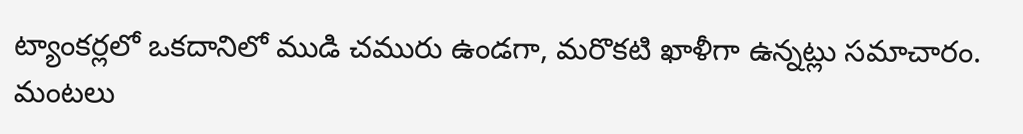ట్యాంకర్లలో ఒకదానిలో ముడి చమురు ఉండగా, మరొకటి ఖాళీగా ఉన్నట్లు సమాచారం. మంటలు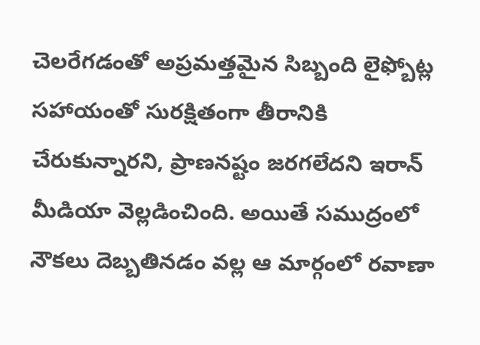చెలరేగడంతో అప్రమత్తమైన సిబ్బంది లైఫ్బోట్ల సహాయంతో సురక్షితంగా తీరానికి చేరుకున్నారని, ప్రాణనష్టం జరగలేదని ఇరాన్ మీడియా వెల్లడించింది. అయితే సముద్రంలో నౌకలు దెబ్బతినడం వల్ల ఆ మార్గంలో రవాణా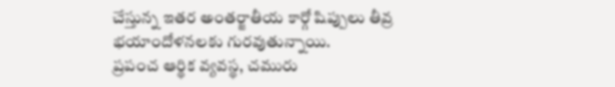చేస్తున్న ఇతర అంతర్జాతీయ కార్గో షిప్పులు తీవ్ర భయాందోళనలకు గురవుతున్నాయి.
ప్రపంచ ఆర్థిక వ్యవస్థ, చమురు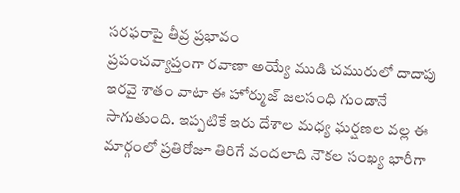సరఫరాపై తీవ్ర ప్రభావం
ప్రపంచవ్యాప్తంగా రవాణా అయ్యే ముడి చమురులో దాదాపు ఇరవై శాతం వాటా ఈ హోర్ముజ్ జలసంధి గుండానే సాగుతుంది. ఇప్పటికే ఇరు దేశాల మధ్య ఘర్షణల వల్ల ఈ మార్గంలో ప్రతిరోజూ తిరిగే వందలాది నౌకల సంఖ్య భారీగా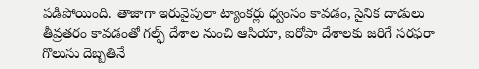పడిపోయింది. తాజాగా ఇరువైపులా ట్యాంకర్లు ధ్వంసం కావడం, సైనిక దాడులు తీవ్రతరం కావడంతో గల్ఫ్ దేశాల నుంచి ఆసియా, ఐరోపా దేశాలకు జరిగే సరఫరా గొలుసు దెబ్బతినే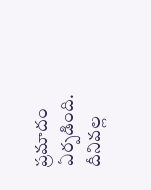ప్రమాదం ఏర్పడింది. దీనివల్ల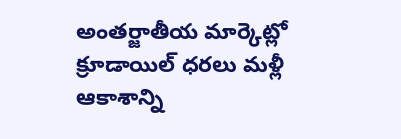అంతర్జాతీయ మార్కెట్లో క్రూడాయిల్ ధరలు మళ్లీ ఆకాశాన్ని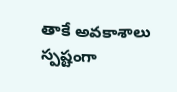తాకే అవకాశాలు స్పష్టంగా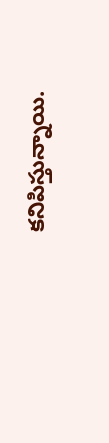కనిపిస్తున్నాయి.